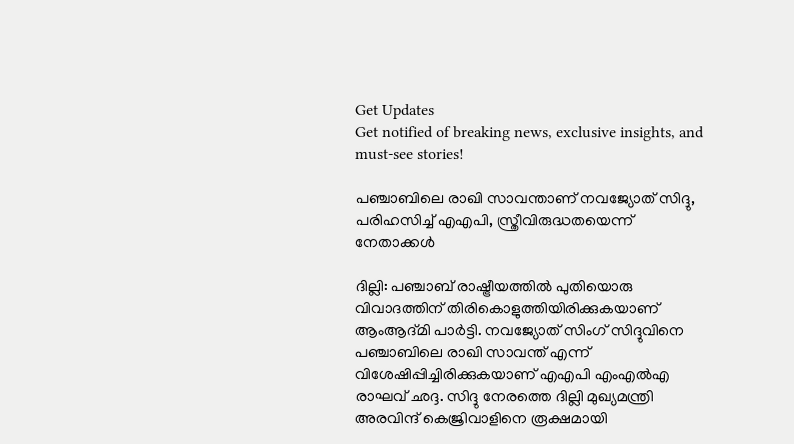Get Updates
Get notified of breaking news, exclusive insights, and must-see stories!

പഞ്ചാബിലെ രാഖി സാവന്താണ് നവജ്യോത് സിദ്ദു, പരിഹസിച്ച് എഎപി, സ്ത്രീവിരുദ്ധതയെന്ന് നേതാക്കള്‍

ദില്ലി: പഞ്ചാബ് രാഷ്ട്രീയത്തില്‍ പുതിയൊരു വിവാദത്തിന് തിരികൊളുത്തിയിരിക്കുകയാണ് ആംആദ്മി പാര്‍ട്ടി. നവജ്യോത് സിംഗ് സിദ്ദുവിനെ പഞ്ചാബിലെ രാഖി സാവന്ത് എന്ന് വിശേഷിപ്പിച്ചിരിക്കുകയാണ് എഎപി എംഎല്‍എ രാഘവ് ഛദ്ദ. സിദ്ദു നേരത്തെ ദില്ലി മുഖ്യമന്ത്രി അരവിന്ദ് കെജ്രിവാളിനെ രൂക്ഷമായി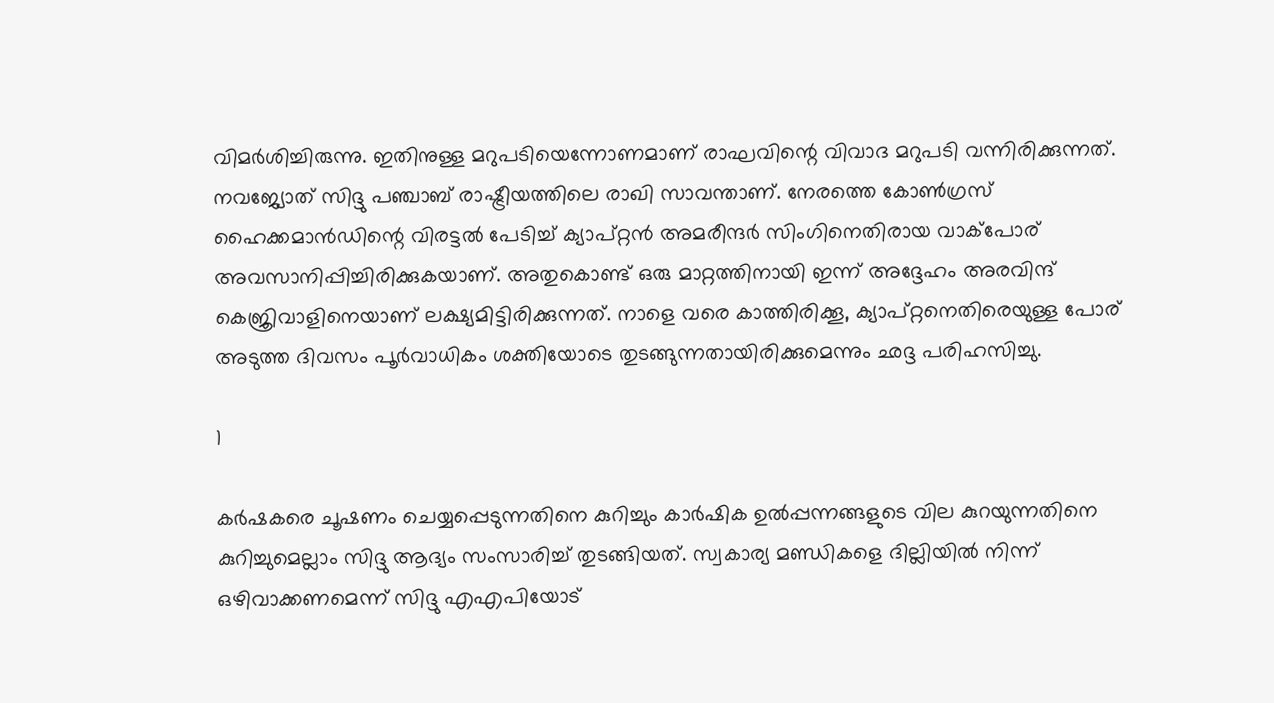വിമര്‍ശിച്ചിരുന്നു. ഇതിനുള്ള മറുപടിയെന്നോണമാണ് രാഘവിന്റെ വിവാദ മറുപടി വന്നിരിക്കുന്നത്. നവജ്യോത് സിദ്ദു പഞ്ചാബ് രാഷ്ട്രീയത്തിലെ രാഖി സാവന്താണ്. നേരത്തെ കോണ്‍ഗ്രസ് ഹൈക്കമാന്‍ഡിന്റെ വിരട്ടല്‍ പേടിച്ച് ക്യാപ്റ്റന്‍ അമരീന്ദര്‍ സിംഗിനെതിരായ വാക്‌പോര് അവസാനിപ്പിച്ചിരിക്കുകയാണ്. അതുകൊണ്ട് ഒരു മാറ്റത്തിനായി ഇന്ന് അദ്ദേഹം അരവിന്ദ് കെജ്രിവാളിനെയാണ് ലക്ഷ്യമിട്ടിരിക്കുന്നത്. നാളെ വരെ കാത്തിരിക്കൂ, ക്യാപ്റ്റനെതിരെയുള്ള പോര് അടുത്ത ദിവസം പൂര്‍വാധികം ശക്തിയോടെ തുടങ്ങുന്നതായിരിക്കുമെന്നും ഛദ്ദ പരിഹസിച്ചു.

1

കര്‍ഷകരെ ചൂഷണം ചെയ്യപ്പെടുന്നതിനെ കുറിച്ചും കാര്‍ഷിക ഉല്‍പ്പന്നങ്ങളുടെ വില കുറയുന്നതിനെ കുറിച്ചുമെല്ലാം സിദ്ദു ആദ്യം സംസാരിച്ച് തുടങ്ങിയത്. സ്വകാര്യ മണ്ഡികളെ ദില്ലിയില്‍ നിന്ന് ഒഴിവാക്കണമെന്ന് സിദ്ദു എഎപിയോട്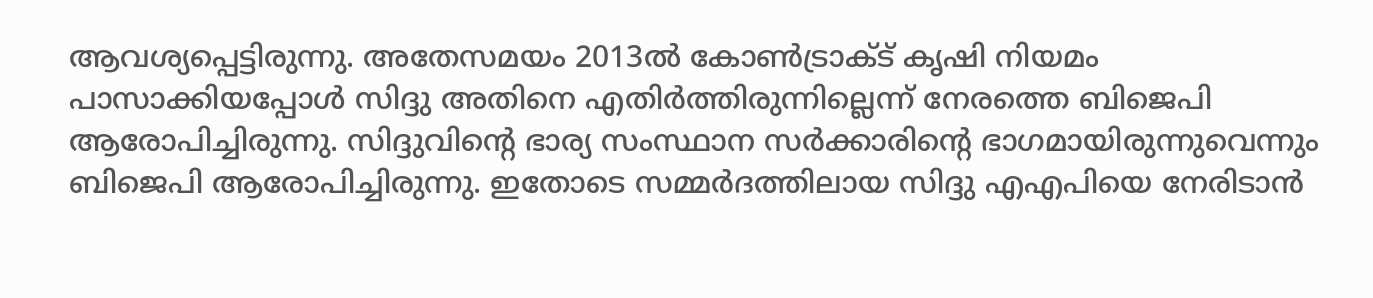ആവശ്യപ്പെട്ടിരുന്നു. അതേസമയം 2013ല്‍ കോണ്‍ട്രാക്ട് കൃഷി നിയമം പാസാക്കിയപ്പോള്‍ സിദ്ദു അതിനെ എതിര്‍ത്തിരുന്നില്ലെന്ന് നേരത്തെ ബിജെപി ആരോപിച്ചിരുന്നു. സിദ്ദുവിന്റെ ഭാര്യ സംസ്ഥാന സര്‍ക്കാരിന്റെ ഭാഗമായിരുന്നുവെന്നും ബിജെപി ആരോപിച്ചിരുന്നു. ഇതോടെ സമ്മര്‍ദത്തിലായ സിദ്ദു എഎപിയെ നേരിടാന്‍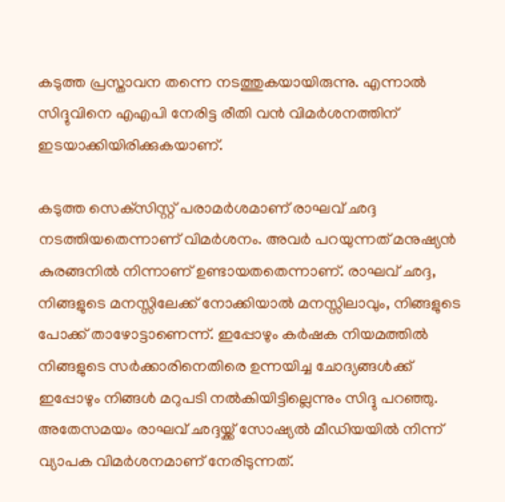കടുത്ത പ്രസ്താവന തന്നെ നടത്തുകയായിരുന്നു. എന്നാല്‍ സിദ്ദുവിനെ എഎപി നേരിട്ട രീതി വന്‍ വിമര്‍ശനത്തിന് ഇടയാക്കിയിരിക്കുകയാണ്.

കടുത്ത സെക്‌സിസ്റ്റ് പരാമര്‍ശമാണ് രാഘവ് ഛദ്ദ നടത്തിയതെന്നാണ് വിമര്‍ശനം. അവര്‍ പറയുന്നത് മനുഷ്യന്‍ കുരങ്ങനില്‍ നിന്നാണ് ഉണ്ടായതതെന്നാണ്. രാഘവ് ഛദ്ദ, നിങ്ങളുടെ മനസ്സിലേക്ക് നോക്കിയാല്‍ മനസ്സിലാവും, നിങ്ങളുടെ പോക്ക് താഴോട്ടാണെന്ന്. ഇപ്പോഴും കര്‍ഷക നിയമത്തില്‍ നിങ്ങളുടെ സര്‍ക്കാരിനെതിരെ ഉന്നയിച്ച ചോദ്യങ്ങള്‍ക്ക് ഇപ്പോഴും നിങ്ങള്‍ മറുപടി നല്‍കിയിട്ടില്ലെന്നും സിദ്ദു പറഞ്ഞു. അതേസമയം രാഘവ് ഛദ്ദയ്ക്ക് സോഷ്യല്‍ മീഡിയയില്‍ നിന്ന് വ്യാപക വിമര്‍ശനമാണ് നേരിടുന്നത്.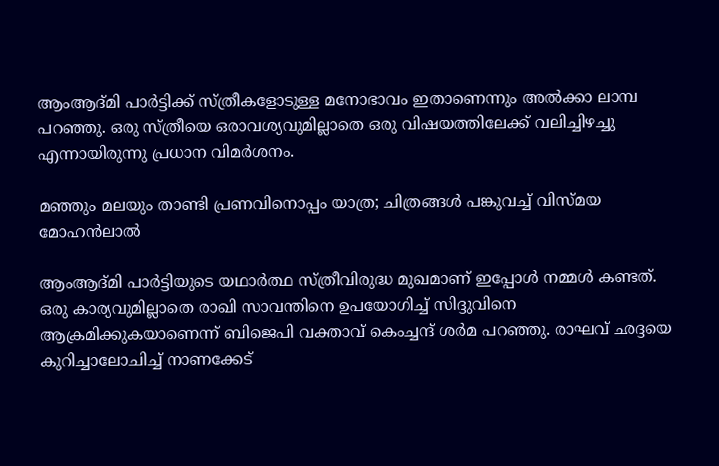ആംആദ്മി പാര്‍ട്ടിക്ക് സ്ത്രീകളോടുള്ള മനോഭാവം ഇതാണെന്നും അല്‍ക്കാ ലാമ്പ പറഞ്ഞു. ഒരു സ്ത്രീയെ ഒരാവശ്യവുമില്ലാതെ ഒരു വിഷയത്തിലേക്ക് വലിച്ചിഴച്ചു എന്നായിരുന്നു പ്രധാന വിമര്‍ശനം.

മഞ്ഞും മലയും താണ്ടി പ്രണവിനൊപ്പം യാത്ര; ചിത്രങ്ങള്‍ പങ്കുവച്ച് വിസ്മയ മോഹന്‍ലാല്‍

ആംആദ്മി പാര്‍ട്ടിയുടെ യഥാര്‍ത്ഥ സ്ത്രീവിരുദ്ധ മുഖമാണ് ഇപ്പോള്‍ നമ്മള്‍ കണ്ടത്. ഒരു കാര്യവുമില്ലാതെ രാഖി സാവന്തിനെ ഉപയോഗിച്ച് സിദ്ദുവിനെ ആക്രമിക്കുകയാണെന്ന് ബിജെപി വക്താവ് കെംച്ചന്ദ് ശര്‍മ പറഞ്ഞു. രാഘവ് ഛദ്ദയെ കുറിച്ചാലോചിച്ച് നാണക്കേട്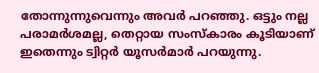തോന്നുന്നുവെന്നും അവര്‍ പറഞ്ഞു. ഒട്ടും നല്ല പരാമര്‍ശമല്ല, തെറ്റായ സംസ്‌കാരം കൂടിയാണ് ഇതെന്നും ട്വിറ്റര്‍ യൂസര്‍മാര്‍ പറയുന്നു.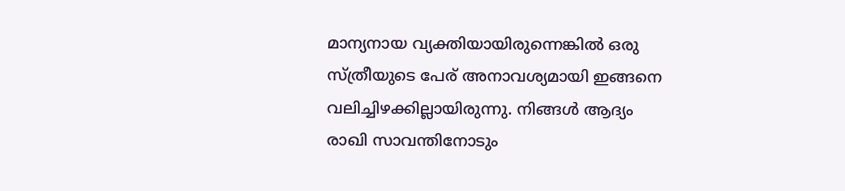മാന്യനായ വ്യക്തിയായിരുന്നെങ്കില്‍ ഒരു സ്ത്രീയുടെ പേര് അനാവശ്യമായി ഇങ്ങനെ വലിച്ചിഴക്കില്ലായിരുന്നു. നിങ്ങള്‍ ആദ്യം രാഖി സാവന്തിനോടും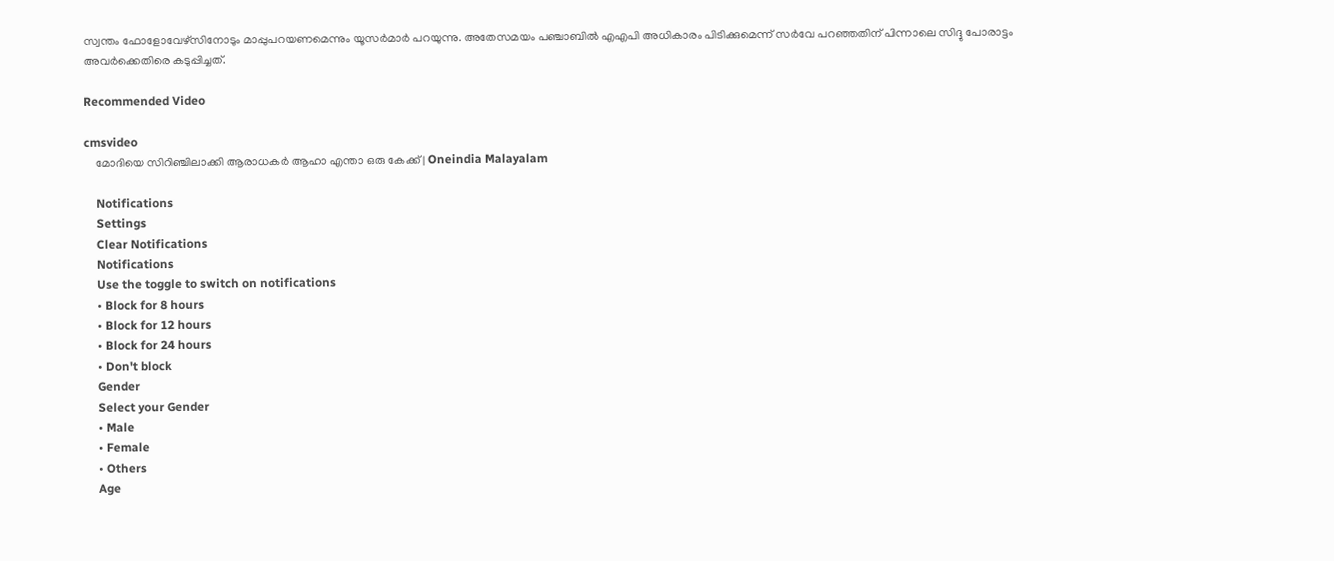സ്വന്തം ഫോളോവേഴ്‌സിനോടും മാപ്പുപറയണമെന്നും യൂസര്‍മാര്‍ പറയുന്നു. അതേസമയം പഞ്ചാബില്‍ എഎപി അധികാരം പിടിക്കുമെന്ന് സര്‍വേ പറഞ്ഞതിന് പിന്നാലെ സിദ്ദു പോരാട്ടം അവര്‍ക്കെതിരെ കടുപ്പിച്ചത്.

Recommended Video

cmsvideo
    മോദിയെ സിറിഞ്ചിലാക്കി ആരാധകർ ആഹാ എന്താ ഒരു കേക്ക് | Oneindia Malayalam

    Notifications
    Settings
    Clear Notifications
    Notifications
    Use the toggle to switch on notifications
    • Block for 8 hours
    • Block for 12 hours
    • Block for 24 hours
    • Don't block
    Gender
    Select your Gender
    • Male
    • Female
    • Others
    Age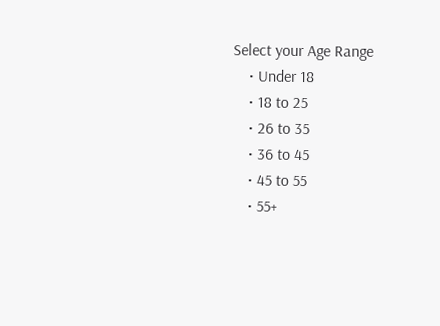Select your Age Range
    • Under 18
    • 18 to 25
    • 26 to 35
    • 36 to 45
    • 45 to 55
    • 55+